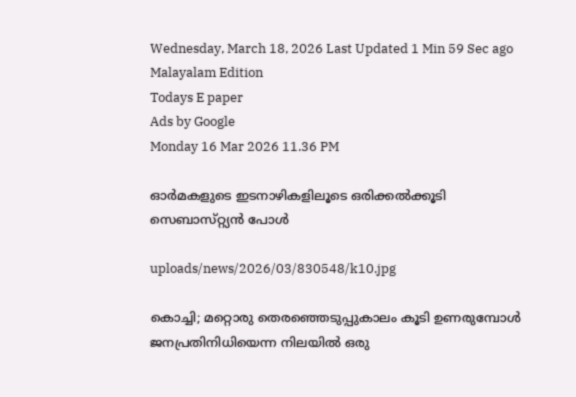Wednesday, March 18, 2026 Last Updated 1 Min 59 Sec ago Malayalam Edition
Todays E paper
Ads by Google
Monday 16 Mar 2026 11.36 PM

ഓര്‍മകളുടെ ഇടനാഴികളിലൂടെ ഒരിക്കല്‍ക്കൂടി സെബാസ്‌റ്റ്യന്‍ പോള്‍

uploads/news/2026/03/830548/k10.jpg

കൊച്ചി; മറ്റൊരു തെരഞ്ഞെടുപ്പുകാലം കൂടി ഉണരുമ്പോള്‍ ജനപ്രതിനിധിയെന്ന നിലയില്‍ ഒരു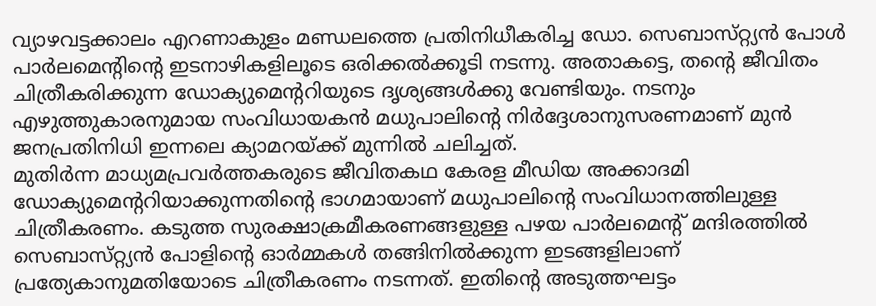വ്യാഴവട്ടക്കാലം എറണാകുളം മണ്ഡലത്തെ പ്രതിനിധീകരിച്ച ഡോ. സെബാസ്‌റ്റ്യന്‍ പോള്‍ പാര്‍ലമെന്റിന്റെ ഇടനാഴികളിലൂടെ ഒരിക്കല്‍ക്കൂടി നടന്നു. അതാകട്ടെ, തന്റെ ജീവിതം ചിത്രീകരിക്കുന്ന ഡോക്യുമെന്ററിയുടെ ദൃശ്യങ്ങള്‍ക്കു വേണ്ടിയും. നടനും എഴുത്തുകാരനുമായ സംവിധായകന്‍ മധുപാലിന്റെ നിര്‍ദ്ദേശാനുസരണമാണ്‌ മുന്‍ ജനപ്രതിനിധി ഇന്നലെ ക്യാമറയ്‌ക്ക്‌ മുന്നില്‍ ചലിച്ചത്‌.
മുതിര്‍ന്ന മാധ്യമപ്രവര്‍ത്തകരുടെ ജീവിതകഥ കേരള മീഡിയ അക്കാദമി ഡോക്യുമെന്ററിയാക്കുന്നതിന്റെ ഭാഗമായാണ്‌ മധുപാലിന്റെ സംവിധാനത്തിലുള്ള ചിത്രീകരണം. കടുത്ത സുരക്ഷാക്രമീകരണങ്ങളുള്ള പഴയ പാര്‍ലമെന്റ്‌ മന്ദിരത്തില്‍ സെബാസ്‌റ്റ്യന്‍ പോളിന്റെ ഓര്‍മ്മകള്‍ തങ്ങിനില്‍ക്കുന്ന ഇടങ്ങളിലാണ്‌ പ്രത്യേകാനുമതിയോടെ ചിത്രീകരണം നടന്നത്‌. ഇതിന്റെ അടുത്തഘട്ടം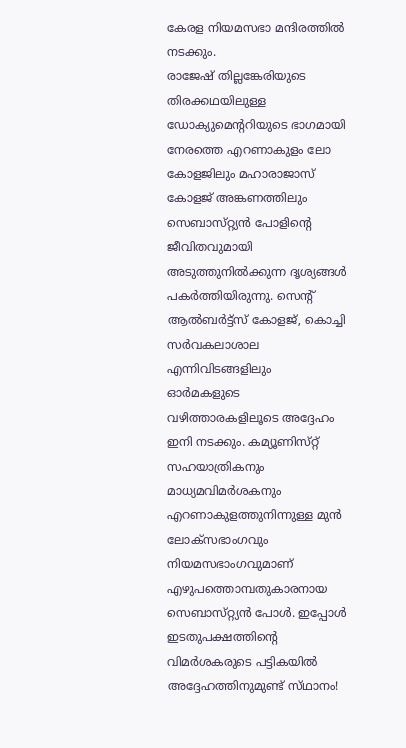കേരള നിയമസഭാ മന്ദിരത്തില്‍ നടക്കും.
രാജേഷ്‌ തില്ലങ്കേരിയുടെ തിരക്കഥയിലുള്ള ഡോക്യുമെന്ററിയുടെ ഭാഗമായി നേരത്തെ എറണാകുളം ലോ കോളജിലും മഹാരാജാസ്‌ കോളജ്‌ അങ്കണത്തിലും സെബാസ്‌റ്റ്യന്‍ പോളിന്റെ ജീവിതവുമായി അടുത്തുനില്‍ക്കുന്ന ദൃശ്യങ്ങള്‍ പകര്‍ത്തിയിരുന്നു. സെന്റ്‌ ആല്‍ബര്‍ട്ട്‌സ്‌ കോളജ്‌, കൊച്ചി സര്‍വകലാശാല എന്നിവിടങ്ങളിലും ഓര്‍മകളുടെ വഴിത്താരകളിലൂടെ അദ്ദേഹം ഇനി നടക്കും. കമ്യൂണിസ്‌റ്റ്‌ സഹയാത്രികനും മാധ്യമവിമര്‍ശകനും എറണാകുളത്തുനിന്നുള്ള മുന്‍ ലോക്‌സഭാംഗവും നിയമസഭാംഗവുമാണ്‌ എഴുപത്തൊമ്പതുകാരനായ സെബാസ്‌റ്റ്യന്‍ പോള്‍. ഇപ്പോള്‍ ഇടതുപക്ഷത്തിന്റെ വിമര്‍ശകരുടെ പട്ടികയില്‍ അദ്ദേഹത്തിനുമുണ്ട്‌ സ്‌ഥാനം!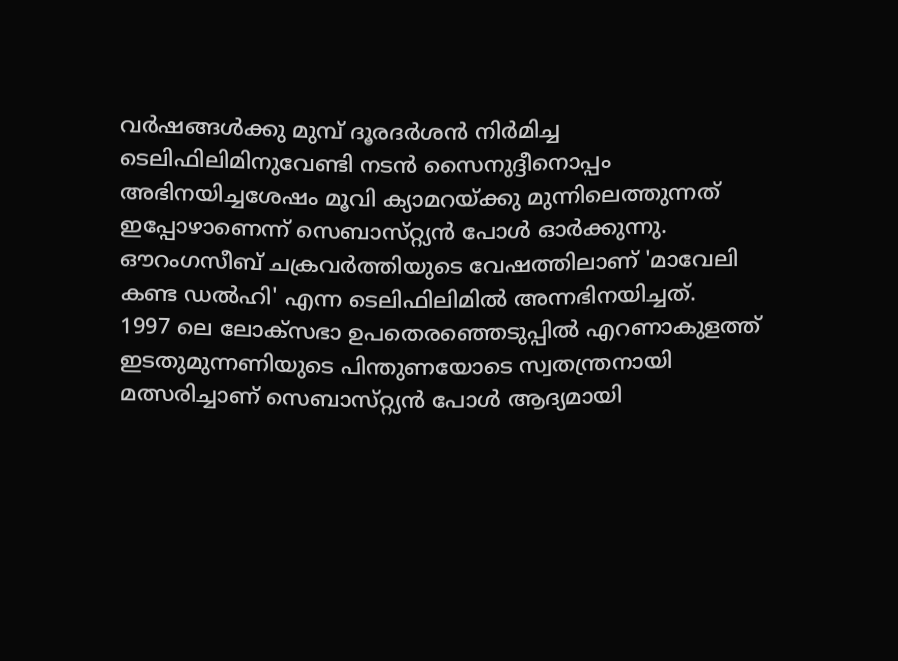വര്‍ഷങ്ങള്‍ക്കു മുമ്പ്‌ ദൂരദര്‍ശന്‍ നിര്‍മിച്ച ടെലിഫിലിമിനുവേണ്ടി നടന്‍ സൈനുദ്ദീനൊപ്പം അഭിനയിച്ചശേഷം മൂവി ക്യാമറയ്‌ക്കു മുന്നിലെത്തുന്നത്‌ ഇപ്പോഴാണെന്ന്‌ സെബാസ്‌റ്റ്യന്‍ പോള്‍ ഓര്‍ക്കുന്നു. ഔറംഗസീബ്‌ ചക്രവര്‍ത്തിയുടെ വേഷത്തിലാണ്‌ 'മാവേലി കണ്ട ഡല്‍ഹി' എന്ന ടെലിഫിലിമില്‍ അന്നഭിനയിച്ചത്‌.
1997 ലെ ലോക്‌സഭാ ഉപതെരഞ്ഞെടുപ്പില്‍ എറണാകുളത്ത്‌ ഇടതുമുന്നണിയുടെ പിന്തുണയോടെ സ്വതന്ത്രനായി മത്സരിച്ചാണ്‌ സെബാസ്‌റ്റ്യന്‍ പോള്‍ ആദ്യമായി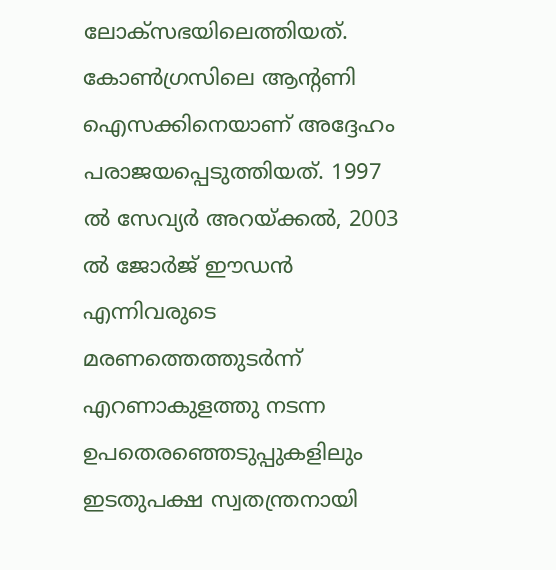ലോക്‌സഭയിലെത്തിയത്‌. കോണ്‍ഗ്രസിലെ ആന്റണി ഐസക്കിനെയാണ്‌ അദ്ദേഹം പരാജയപ്പെടുത്തിയത്‌. 1997 ല്‍ സേവ്യര്‍ അറയ്‌ക്കല്‍, 2003 ല്‍ ജോര്‍ജ്‌ ഈഡന്‍ എന്നിവരുടെ മരണത്തെത്തുടര്‍ന്ന്‌ എറണാകുളത്തു നടന്ന ഉപതെരഞ്ഞെടുപ്പുകളിലും ഇടതുപക്ഷ സ്വതന്ത്രനായി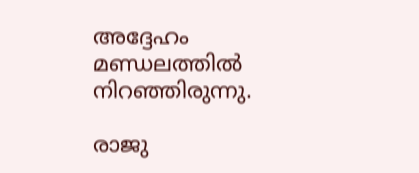അദ്ദേഹം മണ്ഡലത്തില്‍ നിറഞ്ഞിരുന്നു.

രാജു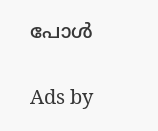പോള്‍

Ads by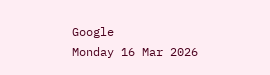Google
Monday 16 Mar 2026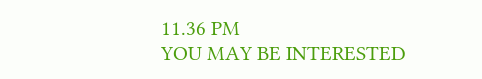11.36 PM
YOU MAY BE INTERESTED